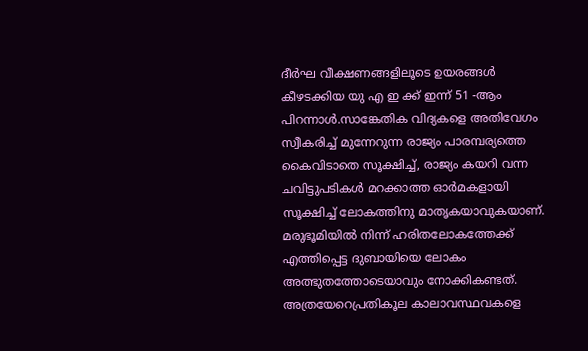ദീർഘ വീക്ഷണങ്ങളിലൂടെ ഉയരങ്ങൾ കീഴടക്കിയ യു എ ഇ ക്ക് ഇന്ന് 51 -ആം പിറന്നാൾ.സാങ്കേതിക വിദ്യകളെ അതിവേഗം സ്വീകരിച്ച് മുന്നേറുന്ന രാജ്യം പാരമ്പര്യത്തെ കൈവിടാതെ സൂക്ഷിച്ച്, രാജ്യം കയറി വന്ന ചവിട്ടുപടികൾ മറക്കാത്ത ഓർമകളായി സൂക്ഷിച്ച് ലോകത്തിനു മാതൃകയാവുകയാണ്. മരുഭൂമിയിൽ നിന്ന് ഹരിതലോകത്തേക്ക് എത്തിപ്പെട്ട ദുബായിയെ ലോകം അത്ഭുതത്തോടെയാവും നോക്കികണ്ടത്.
അത്രയേറെപ്രതികൂല കാലാവസ്ഥവകളെ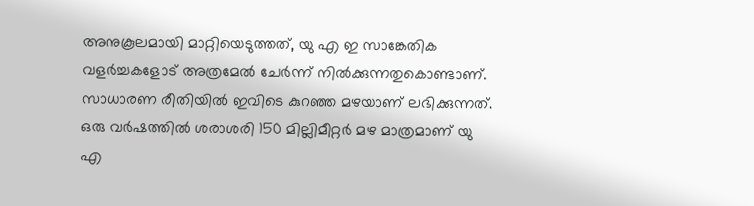അനുകൂലമായി മാറ്റിയെടുത്തത്, യു എ ഇ സാങ്കേതിക വളർച്ചകളോട് അത്രമേൽ ചേർന്ന് നിൽക്കുന്നതുകൊണ്ടാണ്. സാധാരണ രീതിയിൽ ഇവിടെ കുറഞ്ഞ മഴയാണ് ലഭിക്കുന്നത്. ഒരു വർഷത്തിൽ ശരാശരി 150 മില്ലിമീറ്റർ മഴ മാത്രമാണ് യു എ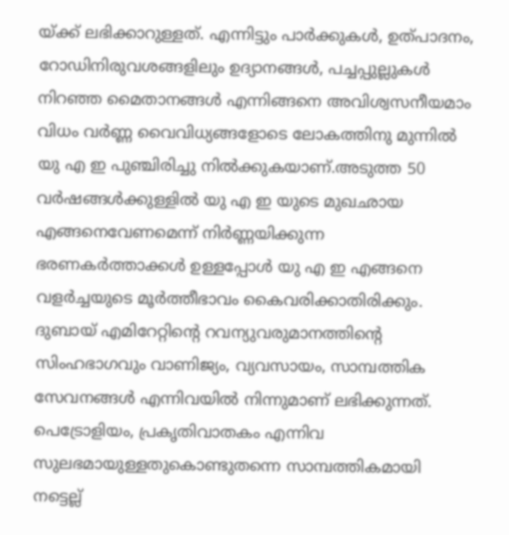യ്ക്ക് ലഭിക്കാറുള്ളത്. എന്നിട്ടും പാർക്കുകൾ, ഉത്പാദനം, റോഡിനിരുവശങ്ങളിലും ഉദ്യാനങ്ങൾ, പച്ചപ്പുല്ലുകൾ നിറഞ്ഞ മൈതാനങ്ങൾ എന്നിങ്ങനെ അവിശ്വസനീയമാം വിധം വർണ്ണ വൈവിധ്യങ്ങളോടെ ലോകത്തിനു മുന്നിൽ യു എ ഇ പുഞ്ചിരിച്ചു നിൽക്കുകയാണ്.അടുത്ത 50 വർഷങ്ങൾക്കുള്ളിൽ യു എ ഇ യുടെ മുഖഛായ എങ്ങനെവേണമെന്ന് നിർണ്ണയിക്കുന്ന ഭരണകർത്താക്കൾ ഉള്ളപ്പോൾ യു എ ഇ എങ്ങനെ വളർച്ചയുടെ മൂർത്തീഭാവം കൈവരിക്കാതിരിക്കും.
ദുബായ് എമിറേറ്റിന്റെ റവന്യുവരുമാനത്തിന്റെ സിംഹഭാഗവും വാണിജ്യം, വ്യവസായം, സാമ്പത്തിക സേവനങ്ങൾ എന്നിവയിൽ നിന്നുമാണ് ലഭിക്കുന്നത്. പെട്രോളിയം, പ്രകൃതിവാതകം എന്നിവ സുലഭമായുള്ളതുകൊണ്ടുതന്നെ സാമ്പത്തികമായി നട്ടെല്ല്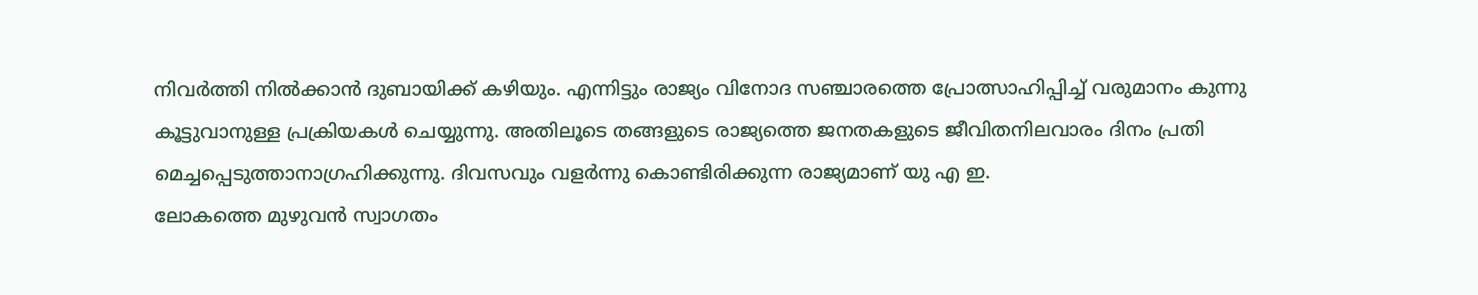നിവർത്തി നിൽക്കാൻ ദുബായിക്ക് കഴിയും. എന്നിട്ടും രാജ്യം വിനോദ സഞ്ചാരത്തെ പ്രോത്സാഹിപ്പിച്ച് വരുമാനം കുന്നു കൂട്ടുവാനുള്ള പ്രക്രിയകൾ ചെയ്യുന്നു. അതിലൂടെ തങ്ങളുടെ രാജ്യത്തെ ജനതകളുടെ ജീവിതനിലവാരം ദിനം പ്രതി മെച്ചപ്പെടുത്താനാഗ്രഹിക്കുന്നു. ദിവസവും വളർന്നു കൊണ്ടിരിക്കുന്ന രാജ്യമാണ് യു എ ഇ.
ലോകത്തെ മുഴുവൻ സ്വാഗതം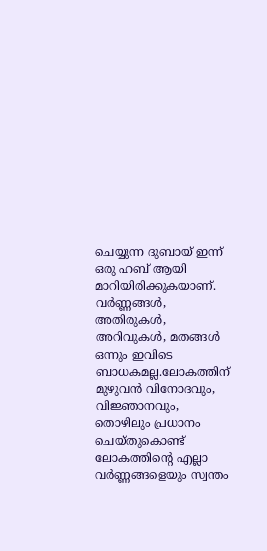ചെയ്യുന്ന ദുബായ് ഇന്ന് ഒരു ഹബ് ആയി മാറിയിരിക്കുകയാണ്. വർണ്ണങ്ങൾ, അതിരുകൾ, അറിവുകൾ, മതങ്ങൾ ഒന്നും ഇവിടെ ബാധകമല്ല.ലോകത്തിന് മുഴുവൻ വിനോദവും, വിജ്ഞാനവും, തൊഴിലും പ്രധാനം ചെയ്തുകൊണ്ട് ലോകത്തിന്റെ എല്ലാ വർണ്ണങ്ങളെയും സ്വന്തം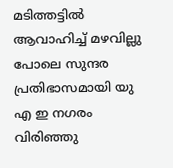മടിത്തട്ടിൽ ആവാഹിച്ച് മഴവില്ലു പോലെ സുന്ദര പ്രതിഭാസമായി യു എ ഇ നഗരം വിരിഞ്ഞു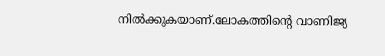നിൽക്കുകയാണ്.ലോകത്തിന്റെ വാണിജ്യ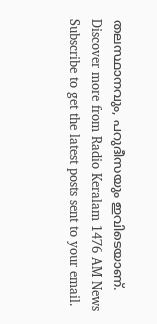തലസ്ഥാനവും, പറുദീസയും ഇവിടെയാണ്.
Discover more from Radio Keralam 1476 AM News
Subscribe to get the latest posts sent to your email.